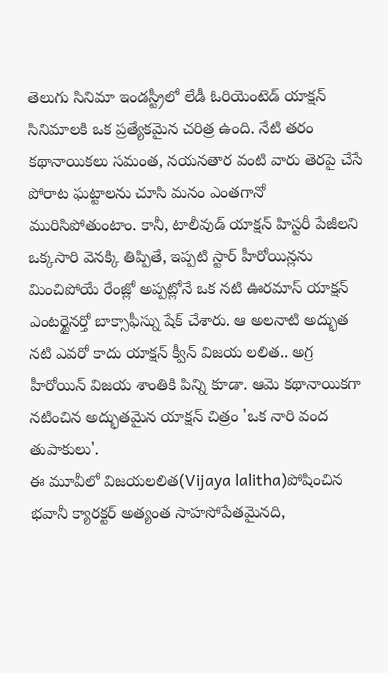తెలుగు సినిమా ఇండస్ట్రీలో లేడీ ఓరియెంటెడ్ యాక్షన్ సినిమాలకి ఒక ప్రత్యేకమైన చరిత్ర ఉంది. నేటి తరం కథానాయికలు సమంత, నయనతార వంటి వారు తెరపై చేసే పోరాట ఘట్టాలను చూసి మనం ఎంతగానో మురిసిపోతుంటాం. కానీ, టాలీవుడ్ యాక్షన్ హిస్టరీ పేజీలని ఒక్కసారి వెనక్కి తిప్పితే, ఇప్పటి స్టార్ హీరోయిన్లను మించిపోయే రేంజ్లో అప్పట్లోనే ఒక నటి ఊరమాస్ యాక్షన్ ఎంటర్టైనర్తో బాక్సాఫీస్ను షేక్ చేశారు. ఆ అలనాటి అద్భుత నటి ఎవరో కాదు యాక్షన్ క్వీన్ విజయ లలిత.. అగ్ర హీరోయిన్ విజయ శాంతికి పిన్ని కూడా. ఆమె కథానాయికగా నటించిన అద్భుతమైన యాక్షన్ చిత్రం 'ఒక నారి వంద తుపాకులు'.
ఈ మూవీలో విజయలలిత(Vijaya lalitha)పోషించిన భవానీ క్యారక్టర్ అత్యంత సాహసోపేతమైనది,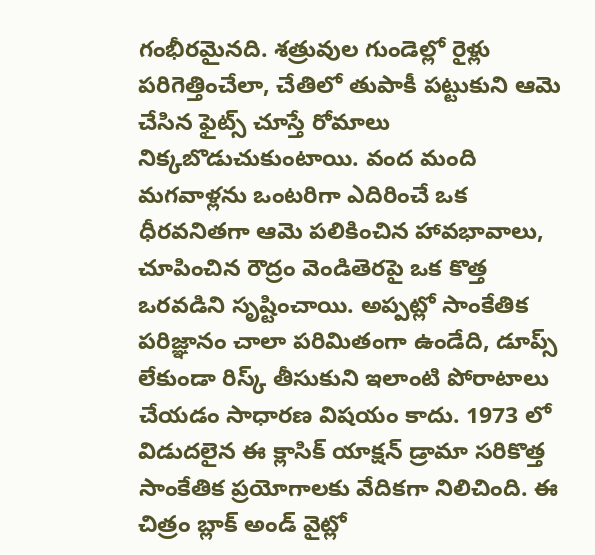గంభీరమైనది. శత్రువుల గుండెల్లో రైళ్లు పరిగెత్తించేలా, చేతిలో తుపాకీ పట్టుకుని ఆమె చేసిన ఫైట్స్ చూస్తే రోమాలు నిక్కబొడుచుకుంటాయి. వంద మంది మగవాళ్లను ఒంటరిగా ఎదిరించే ఒక ధీరవనితగా ఆమె పలికించిన హావభావాలు, చూపించిన రౌద్రం వెండితెరపై ఒక కొత్త ఒరవడిని సృష్టించాయి. అప్పట్లో సాంకేతిక పరిజ్ఞానం చాలా పరిమితంగా ఉండేది, డూప్స్ లేకుండా రిస్క్ తీసుకుని ఇలాంటి పోరాటాలు చేయడం సాధారణ విషయం కాదు. 1973 లో విడుదలైన ఈ క్లాసిక్ యాక్షన్ డ్రామా సరికొత్త సాంకేతిక ప్రయోగాలకు వేదికగా నిలిచింది. ఈ చిత్రం బ్లాక్ అండ్ వైట్లో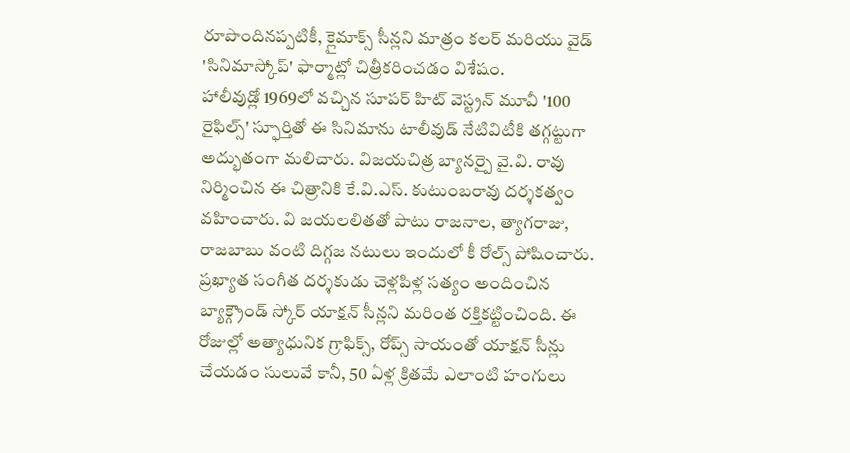రూపొందినప్పటికీ, క్లైమాక్స్ సీన్లని మాత్రం కలర్ మరియు వైడ్ 'సినిమాస్కోప్' ఫార్మాట్లో చిత్రీకరించడం విశేషం.
హాలీవుడ్లో 1969లో వచ్చిన సూపర్ హిట్ వెస్ట్రన్ మూవీ '100 రైఫిల్స్' స్ఫూర్తితో ఈ సినిమాను టాలీవుడ్ నేటివిటీకి తగ్గట్టుగా అద్భుతంగా మలిచారు. విజయచిత్ర బ్యానర్పై వై.వి. రావు నిర్మించిన ఈ చిత్రానికి కే.వి.ఎస్. కుటుంబరావు దర్శకత్వం వహించారు. వి జయలలితతో పాటు రాజనాల, త్యాగరాజు, రాజబాబు వంటి దిగ్గజ నటులు ఇందులో కీ రోల్స్ పోషించారు. ప్రఖ్యాత సంగీత దర్శకుడు చెళ్లపిళ్ల సత్యం అందించిన బ్యాక్గ్రౌండ్ స్కోర్ యాక్షన్ సీన్లని మరింత రక్తికట్టించింది. ఈ రోజుల్లో అత్యాధునిక గ్రాఫిక్స్, రోప్స్ సాయంతో యాక్షన్ సీన్లు చేయడం సులువే కానీ, 50 ఏళ్ల క్రితమే ఎలాంటి హంగులు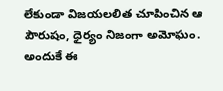లేకుండా విజయలలిత చూపించిన ఆ పౌరుషం, ధైర్యం నిజంగా అమోఘం. అందుకే ఈ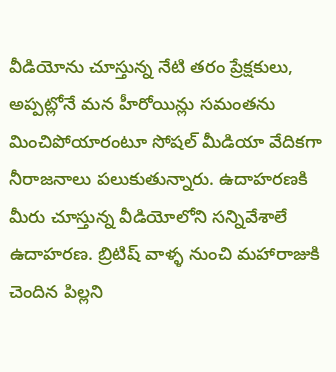వీడియోను చూస్తున్న నేటి తరం ప్రేక్షకులు, అప్పట్లోనే మన హీరోయిన్లు సమంతను మించిపోయారంటూ సోషల్ మీడియా వేదికగా నీరాజనాలు పలుకుతున్నారు. ఉదాహరణకి మీరు చూస్తున్న వీడియోలోని సన్నివేశాలే ఉదాహరణ. బ్రిటిష్ వాళ్ళ నుంచి మహారాజుకి చెందిన పిల్లని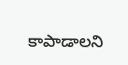కాపాడాలని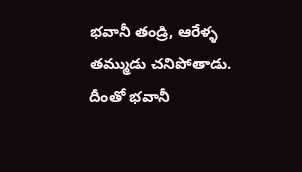భవానీ తండ్రి, ఆరేళ్ళ తమ్ముడు చనిపోతాడు. దీంతో భవానీ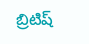బ్రిటిష్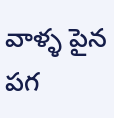వాళ్ళ పైన పగ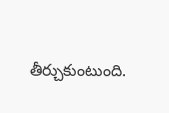తీర్చుకుంటుంది.